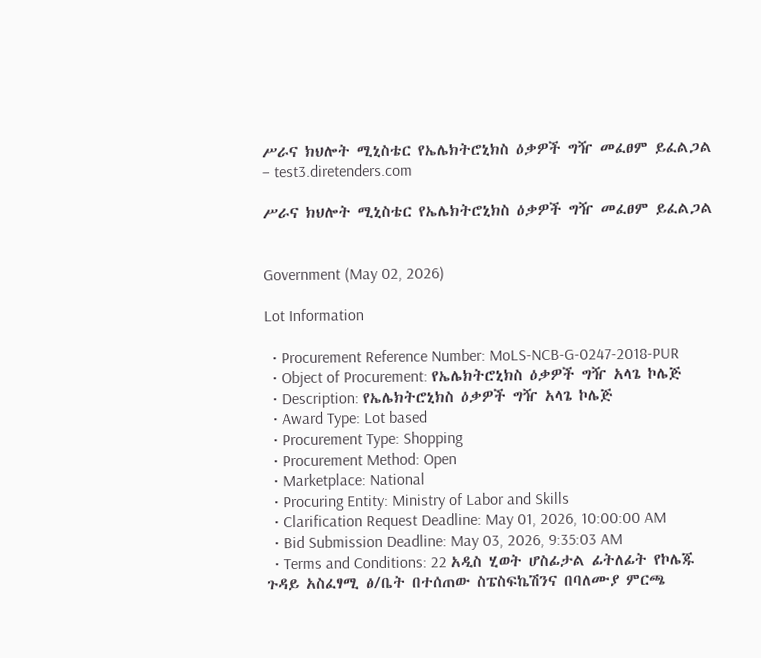ሥራና ክህሎት ሚኒስቴር የኤሌክትሮኒክስ ዕቃዎች ግዥ መፈፀም ይፈልጋል – test3.diretenders.com

ሥራና ክህሎት ሚኒስቴር የኤሌክትሮኒክስ ዕቃዎች ግዥ መፈፀም ይፈልጋል


Government (May 02, 2026)

Lot Information

  • Procurement Reference Number: MoLS-NCB-G-0247-2018-PUR
  • Object of Procurement: የኤሌክትሮኒክስ ዕቃዎች ግዥ አላጌ ኮሌጅ
  • Description: የኤሌክትሮኒክስ ዕቃዎች ግዥ አላጌ ኮሌጅ
  • Award Type: Lot based
  • Procurement Type: Shopping
  • Procurement Method: Open
  • Marketplace: National
  • Procuring Entity: Ministry of Labor and Skills
  • Clarification Request Deadline: May 01, 2026, 10:00:00 AM
  • Bid Submission Deadline: May 03, 2026, 9:35:03 AM
  • Terms and Conditions: 22 አዲስ ሂወት ሆስፊታል ፊትለፊት የኮሌጁ ጉዳይ አስፈፃሚ ፅ/ቤት በተሰጠው ስፔስፍኬሽንና በባለሙያ ምርጫ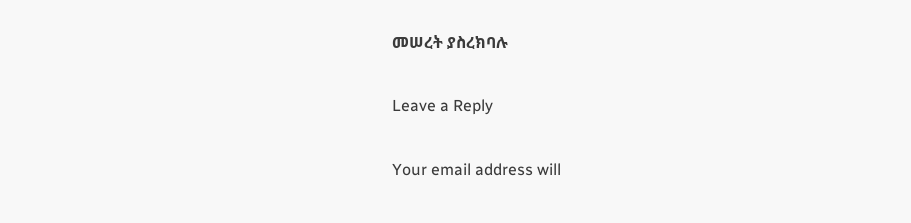መሠረት ያስረክባሉ

Leave a Reply

Your email address will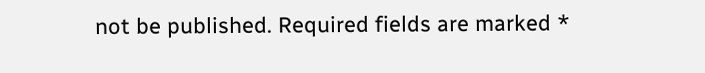not be published. Required fields are marked *